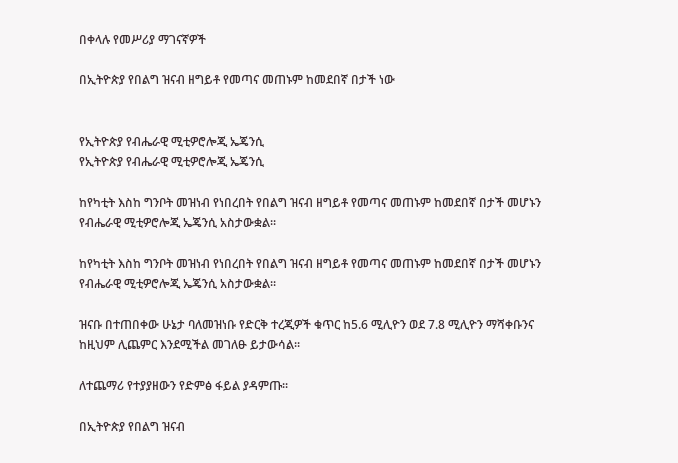በቀላሉ የመሥሪያ ማገናኛዎች

በኢትዮጵያ የበልግ ዝናብ ዘግይቶ የመጣና መጠኑም ከመደበኛ በታች ነው


የኢትዮጵያ የብሔራዊ ሚቲዎሮሎጂ ኤጄንሲ
የኢትዮጵያ የብሔራዊ ሚቲዎሮሎጂ ኤጄንሲ

ከየካቲት እስከ ግንቦት መዝነብ የነበረበት የበልግ ዝናብ ዘግይቶ የመጣና መጠኑም ከመደበኛ በታች መሆኑን የብሔራዊ ሚቲዎሮሎጂ ኤጄንሲ አስታውቋል፡፡

ከየካቲት እስከ ግንቦት መዝነብ የነበረበት የበልግ ዝናብ ዘግይቶ የመጣና መጠኑም ከመደበኛ በታች መሆኑን የብሔራዊ ሚቲዎሮሎጂ ኤጄንሲ አስታውቋል፡፡

ዝናቡ በተጠበቀው ሁኔታ ባለመዝነቡ የድርቅ ተረጂዎች ቁጥር ከ5.6 ሚሊዮን ወደ 7.8 ሚሊዮን ማሻቀቡንና ከዚህም ሊጨምር እንደሚችል መገለፁ ይታውሳል፡፡

ለተጨማሪ የተያያዘውን የድምፅ ፋይል ያዳምጡ፡፡

በኢትዮጵያ የበልግ ዝናብ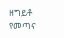ዘግይቶ የመጣና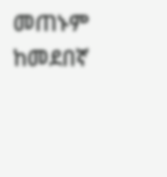መጠኑም ከመደበኛ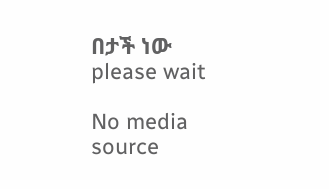በታች ነው
please wait

No media source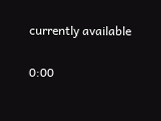currently available

0:00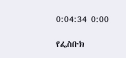0:04:34 0:00

የፌስቡክ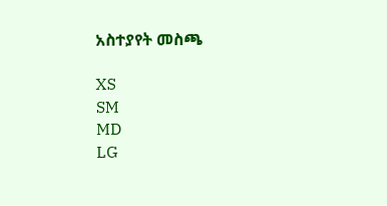አስተያየት መስጫ

XS
SM
MD
LG